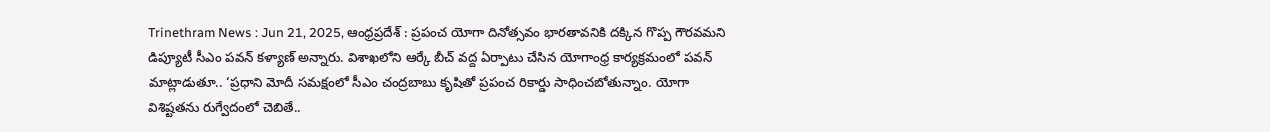Trinethram News : Jun 21, 2025, ఆంధ్రప్రదేశ్ : ప్రపంచ యోగా దినోత్సవం భారతావనికి దక్కిన గొప్ప గౌరవమని డిప్యూటీ సీఎం పవన్ కళ్యాణ్ అన్నారు. విశాఖలోని ఆర్కే బీచ్ వద్ద ఏర్పాటు చేసిన యోగాంధ్ర కార్యక్రమంలో పవన్ మాట్లాడుతూ.. ‘ప్రధాని మోదీ సమక్షంలో సీఎం చంద్రబాబు కృషితో ప్రపంచ రికార్డు సాధించబోతున్నాం. యోగా విశిష్టతను రుగ్వేదంలో చెబితే..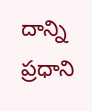దాన్ని ప్రధాని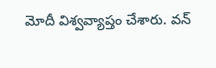మోదీ విశ్వవ్యాప్తం చేశారు. వన్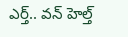ఎర్త్.. వన్ హెల్త్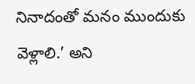నినాదంతో మనం ముందుకు వెళ్లాలి.’ అని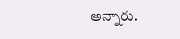అన్నారు.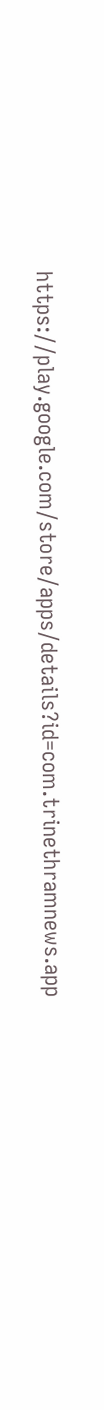https://play.google.com/store/apps/details?id=com.trinethramnews.app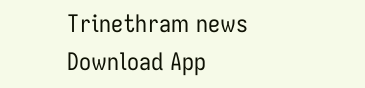Trinethram news
Download App